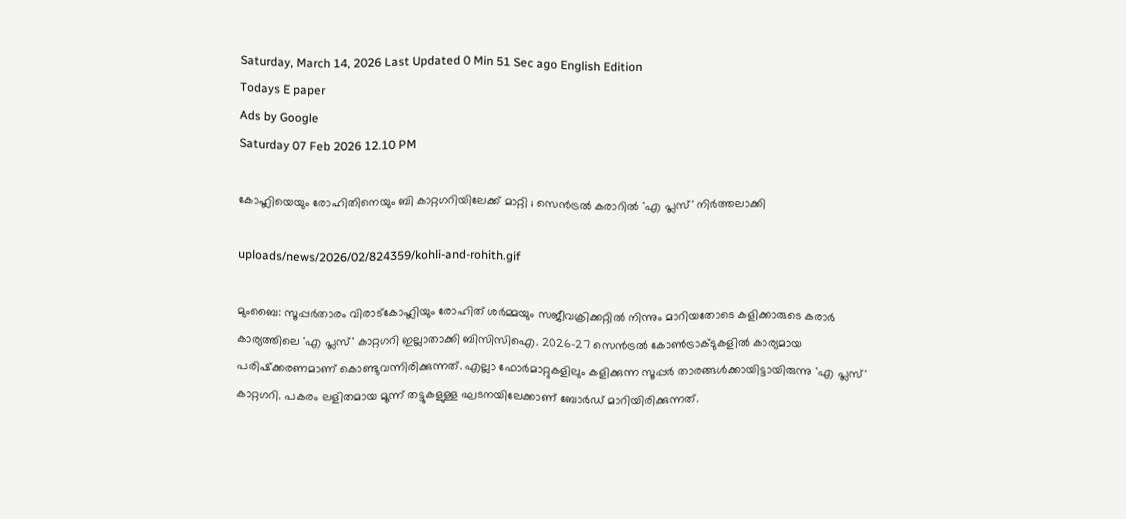Saturday, March 14, 2026 Last Updated 0 Min 51 Sec ago English Edition
Todays E paper
Ads by Google
Saturday 07 Feb 2026 12.10 PM

കോഹ്ലിയെയും രോഹിതിനെയും ബി കാറ്റഗറിയിലേക്ക് മാറ്റി ; സെന്‍ട്രല്‍ കരാറില്‍ 'എ പ്ലസ്' നിര്‍ത്തലാക്കി

uploads/news/2026/02/824359/kohli-and-rohith.gif

മുംബൈ: സൂപ്പര്‍താരം വിരാട്‌കോഹ്ലിയും രോഹിത് ശര്‍മ്മയും സജീവക്രിക്കറ്റില്‍ നിന്നും മാറിയതോടെ കളിക്കാരുടെ കരാര്‍ കാര്യത്തിലെ 'എ പ്ലസ്' കാറ്റഗറി ഇല്ലാതാക്കി ബിസിസിഐ. 2026-27 സെന്‍ട്രല്‍ കോണ്‍ട്രാക്ടുകളില്‍ കാര്യമായ പരിഷ്‌ക്കരണമാണ് കൊണ്ടുവന്നിരിക്കുന്നത്. എല്ലാ ഫോര്‍മാറ്റുകളിലും കളിക്കുന്ന സൂപ്പര്‍ താരങ്ങള്‍ക്കായിട്ടായിരുന്നു 'എ പ്ലസ്' കാറ്റഗറി. പകരം ലളിതമായ മൂന്ന് തട്ടുകളുള്ള ഘടനയിലേക്കാണ് ബോര്‍ഡ് മാറിയിരിക്കുന്നത്.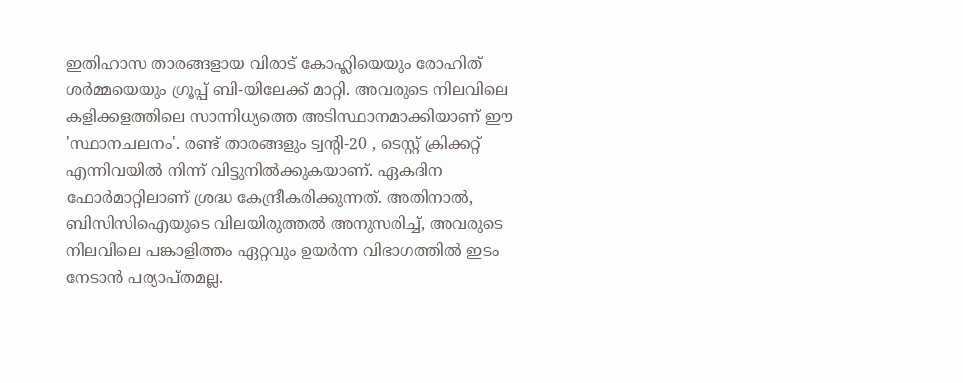ഇതിഹാസ താരങ്ങളായ വിരാട് കോഹ്ലിയെയും രോഹിത് ശര്‍മ്മയെയും ഗ്രൂപ്പ് ബി-യിലേക്ക് മാറ്റി. അവരുടെ നിലവിലെ കളിക്കളത്തിലെ സാന്നിധ്യത്തെ അടിസ്ഥാനമാക്കിയാണ് ഈ 'സ്ഥാനചലനം'. രണ്ട് താരങ്ങളും ട്വന്റി-20 , ടെസ്റ്റ് ക്രിക്കറ്റ് എന്നിവയില്‍ നിന്ന് വിട്ടുനില്‍ക്കുകയാണ്. ഏകദിന ഫോര്‍മാറ്റിലാണ് ശ്രദ്ധ കേന്ദ്രീകരിക്കുന്നത്. അതിനാല്‍, ബിസിസിഐയുടെ വിലയിരുത്തല്‍ അനുസരിച്ച്, അവരുടെ നിലവിലെ പങ്കാളിത്തം ഏറ്റവും ഉയര്‍ന്ന വിഭാഗത്തില്‍ ഇടം നേടാന്‍ പര്യാപ്തമല്ല.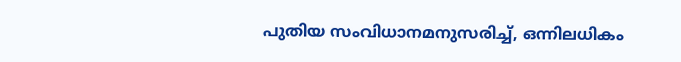പുതിയ സംവിധാനമനുസരിച്ച്, ഒന്നിലധികം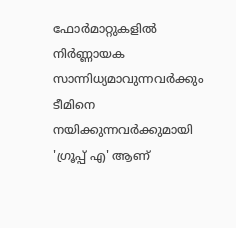ഫോര്‍മാറ്റുകളില്‍ നിര്‍ണ്ണായക സാന്നിധ്യമാവുന്നവര്‍ക്കും ടീമിനെ നയിക്കുന്നവര്‍ക്കുമായി 'ഗ്രൂപ്പ് എ' ആണ്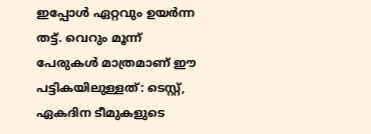ഇപ്പോള്‍ ഏറ്റവും ഉയര്‍ന്ന തട്ട്. വെറും മൂന്ന് പേരുകള്‍ മാത്രമാണ് ഈ പട്ടികയിലുള്ളത്: ടെസ്റ്റ്, ഏകദിന ടീമുകളുടെ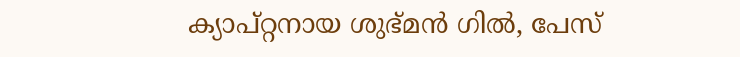ക്യാപ്റ്റനായ ശുഭ്മന്‍ ഗില്‍, പേസ്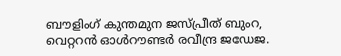ബൗളിംഗ് കുന്തമുന ജസ്പ്രീത് ബുംറ, വെറ്ററന്‍ ഓള്‍റൗണ്ടര്‍ രവീന്ദ്ര ജഡേജ.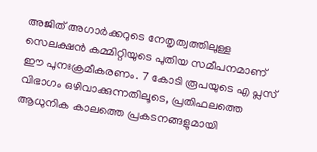അജിത് അഗാര്‍ക്കറുടെ നേതൃത്വത്തിലുള്ള സെലക്ഷന്‍ കമ്മിറ്റിയുടെ പുതിയ സമീപനമാണ് ഈ പുനഃക്രമീകരണം. 7 കോടി രൂപയുടെ എ പ്ലസ് വിഭാഗം ഒഴിവാക്കുന്നതിലൂടെ, പ്രതിഫലത്തെ ആധുനിക കാലത്തെ പ്രകടനങ്ങളുമായി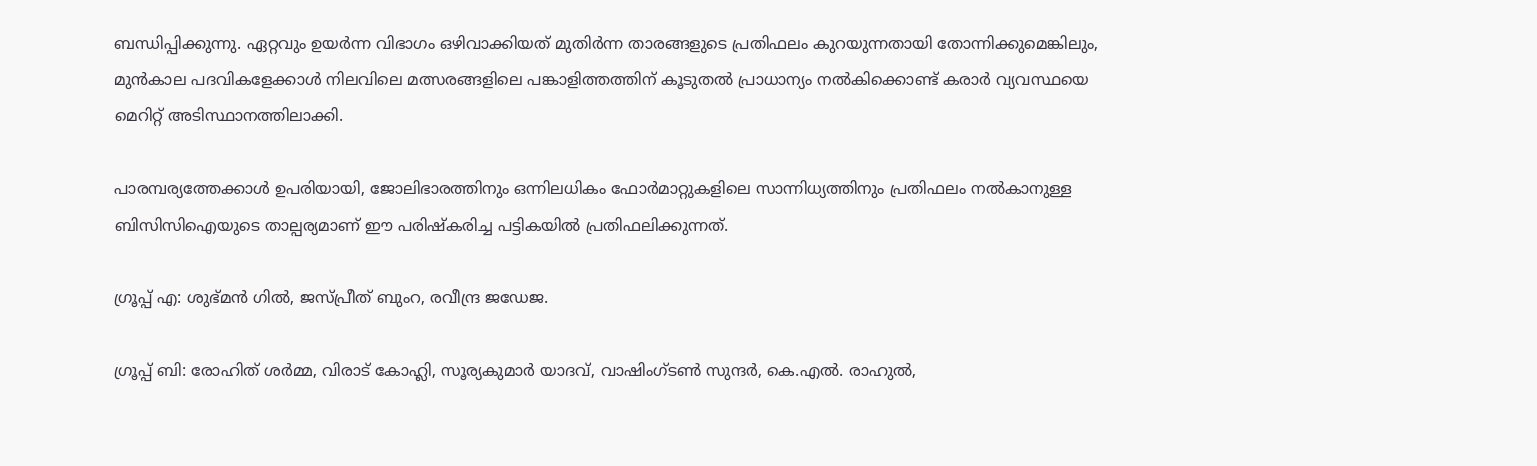ബന്ധിപ്പിക്കുന്നു. ഏറ്റവും ഉയര്‍ന്ന വിഭാഗം ഒഴിവാക്കിയത് മുതിര്‍ന്ന താരങ്ങളുടെ പ്രതിഫലം കുറയുന്നതായി തോന്നിക്കുമെങ്കിലും, മുന്‍കാല പദവികളേക്കാള്‍ നിലവിലെ മത്സരങ്ങളിലെ പങ്കാളിത്തത്തിന് കൂടുതല്‍ പ്രാധാന്യം നല്‍കിക്കൊണ്ട് കരാര്‍ വ്യവസ്ഥയെ മെറിറ്റ് അടിസ്ഥാനത്തിലാക്കി.

പാരമ്പര്യത്തേക്കാള്‍ ഉപരിയായി, ജോലിഭാരത്തിനും ഒന്നിലധികം ഫോര്‍മാറ്റുകളിലെ സാന്നിധ്യത്തിനും പ്രതിഫലം നല്‍കാനുള്ള ബിസിസിഐയുടെ താല്പര്യമാണ് ഈ പരിഷ്‌കരിച്ച പട്ടികയില്‍ പ്രതിഫലിക്കുന്നത്.

ഗ്രൂപ്പ് എ: ശുഭ്മന്‍ ഗില്‍, ജസ്പ്രീത് ബുംറ, രവീന്ദ്ര ജഡേജ.

ഗ്രൂപ്പ് ബി: രോഹിത് ശര്‍മ്മ, വിരാട് കോഹ്ലി, സൂര്യകുമാര്‍ യാദവ്, വാഷിംഗ്ടണ്‍ സുന്ദര്‍, കെ.എല്‍. രാഹുല്‍,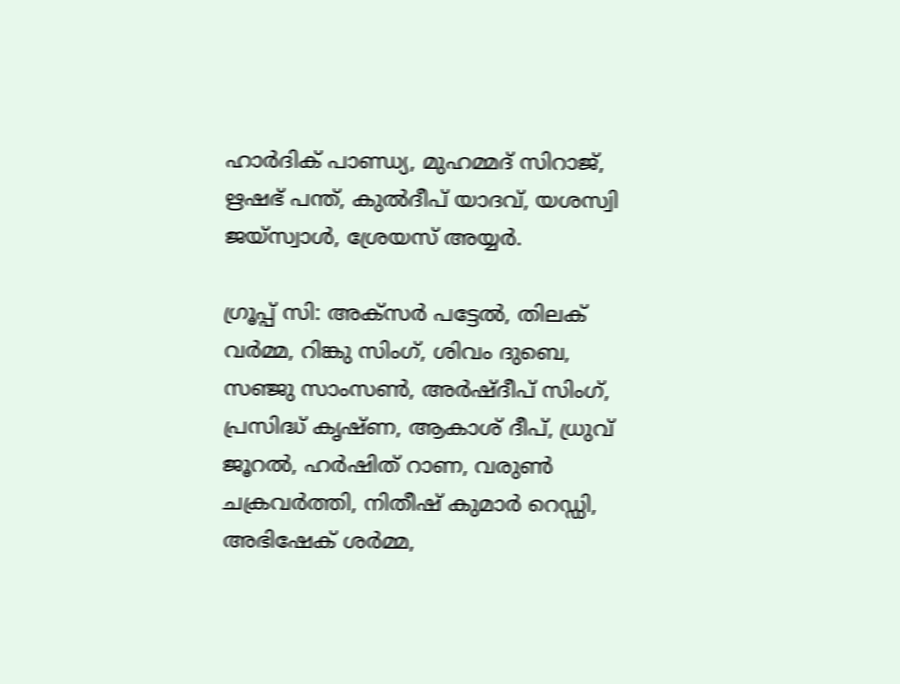ഹാര്‍ദിക് പാണ്ഡ്യ, മുഹമ്മദ് സിറാജ്, ഋഷഭ് പന്ത്, കുല്‍ദീപ് യാദവ്, യശസ്വി ജയ്സ്വാള്‍, ശ്രേയസ് അയ്യര്‍.

ഗ്രൂപ്പ് സി: അക്‌സര്‍ പട്ടേല്‍, തിലക് വര്‍മ്മ, റിങ്കു സിംഗ്, ശിവം ദുബെ, സഞ്ജു സാംസണ്‍, അര്‍ഷ്ദീപ് സിംഗ്, പ്രസിദ്ധ് കൃഷ്ണ, ആകാശ് ദീപ്, ധ്രുവ് ജൂറല്‍, ഹര്‍ഷിത് റാണ, വരുണ്‍ ചക്രവര്‍ത്തി, നിതീഷ് കുമാര്‍ റെഡ്ഡി, അഭിഷേക് ശര്‍മ്മ,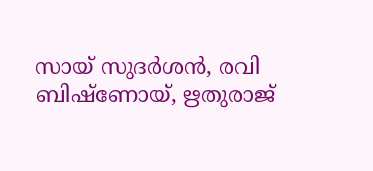സായ് സുദര്‍ശന്‍, രവി ബിഷ്‌ണോയ്, ഋതുരാജ്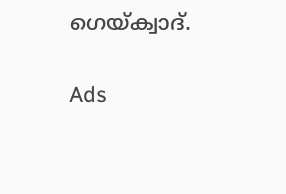ഗെയ്ക്വാദ്.

Ads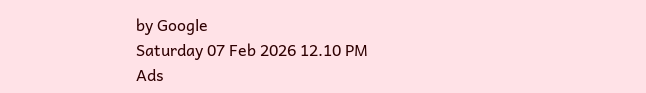by Google
Saturday 07 Feb 2026 12.10 PM
Ads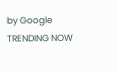by Google
TRENDING NOW